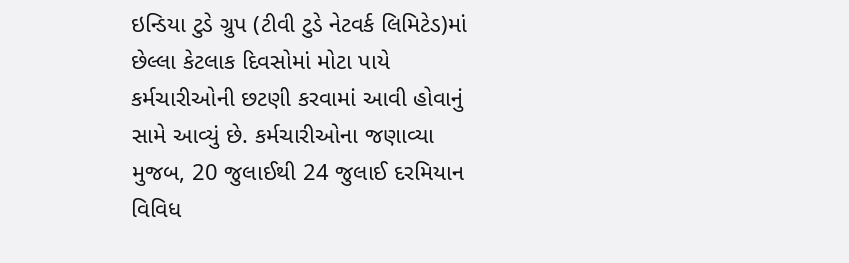ઇન્ડિયા ટુડે ગ્રુપ (ટીવી ટુડે નેટવર્ક લિમિટેડ)માં છેલ્લા કેટલાક દિવસોમાં મોટા પાયે કર્મચારીઓની છટણી કરવામાં આવી હોવાનું સામે આવ્યું છે. કર્મચારીઓના જણાવ્યા મુજબ, 20 જુલાઈથી 24 જુલાઈ દરમિયાન વિવિધ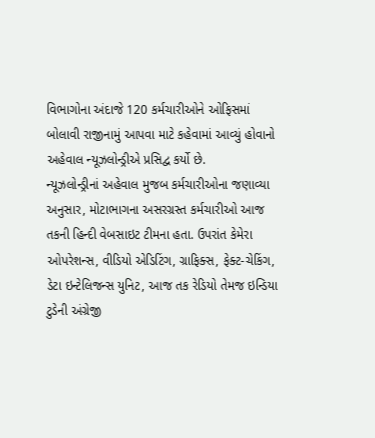વિભાગોના અંદાજે 120 કર્મચારીઓને ઓફિસમાં બોલાવી રાજીનામું આપવા માટે કહેવામાં આવ્યું હોવાનો અહેવાલ ન્યૂઝલોન્ડ્રીએ પ્રસિદ્વ કર્યો છે.
ન્યૂઝલોન્ડ્રીનાં અહેવાલ મુજબ કર્મચારીઓના જણાવ્યા અનુસાર, મોટાભાગના અસરગ્રસ્ત કર્મચારીઓ આજ તકની હિન્દી વેબસાઇટ ટીમના હતા. ઉપરાંત કેમેરા ઓપરેશન્સ, વીડિયો એડિટિંગ, ગ્રાફિક્સ, ફેક્ટ-ચેકિંગ, ડેટા ઇન્ટેલિજન્સ યુનિટ, આજ તક રેડિયો તેમજ ઇન્ડિયા ટુડેની અંગ્રેજી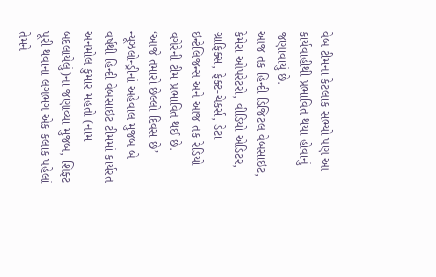વેબ ટીમના કેટલાક સભ્યો પણ આ કાર્યવાહીથી પ્રભાવિત થયા હોવાનું જણાવાયું છે.
આજ તક હિન્દી ડિજિટલ વેબસાઇટ, કેમેરા ઓપરેટરો, વીડિયો એડિટર, ગ્રાફિક્સ, ફેક્ટ-ચેકર્સ, ડેટા ઇન્ટેલિજન્સ અને આજ તક રેડિયો વગેરેની ટીમ પ્રભાવિત થઈ છે.
‘આજે તમારો છેલ્લો દિવસ છે’
ન્યૂઝલોન્ડ્રીનાં અહેવાલ મુજબ બે વર્ષથી હિન્દી વેબસાઇટ ટીમમાં કાર્યરત અનમોલ કુમાર મહતો (નામ બદલાયેલું)ના જણાવ્યા મુજબ, શિફ્ટ પૂરી થવાના લગભગ એક કલાક પહેલાં તેમને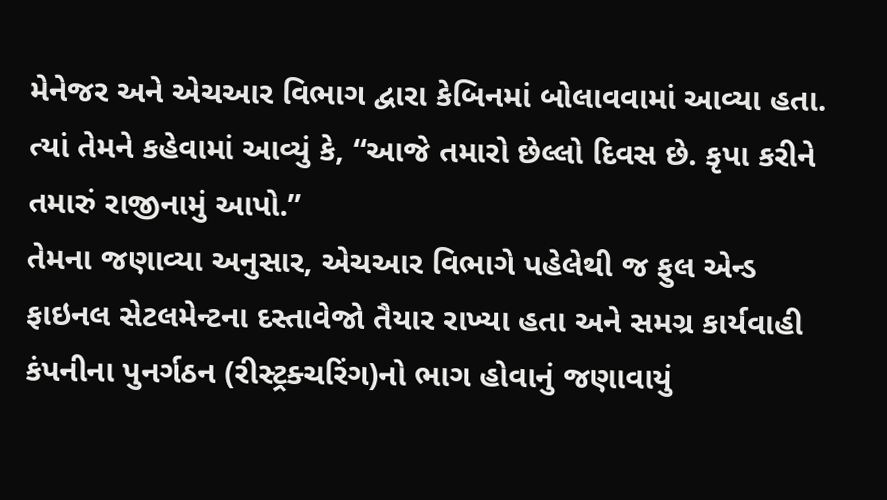મેનેજર અને એચઆર વિભાગ દ્વારા કેબિનમાં બોલાવવામાં આવ્યા હતા. ત્યાં તેમને કહેવામાં આવ્યું કે, “આજે તમારો છેલ્લો દિવસ છે. કૃપા કરીને તમારું રાજીનામું આપો.”
તેમના જણાવ્યા અનુસાર, એચઆર વિભાગે પહેલેથી જ ફુલ એન્ડ ફાઇનલ સેટલમેન્ટના દસ્તાવેજો તૈયાર રાખ્યા હતા અને સમગ્ર કાર્યવાહી કંપનીના પુનર્ગઠન (રીસ્ટ્રક્ચરિંગ)નો ભાગ હોવાનું જણાવાયું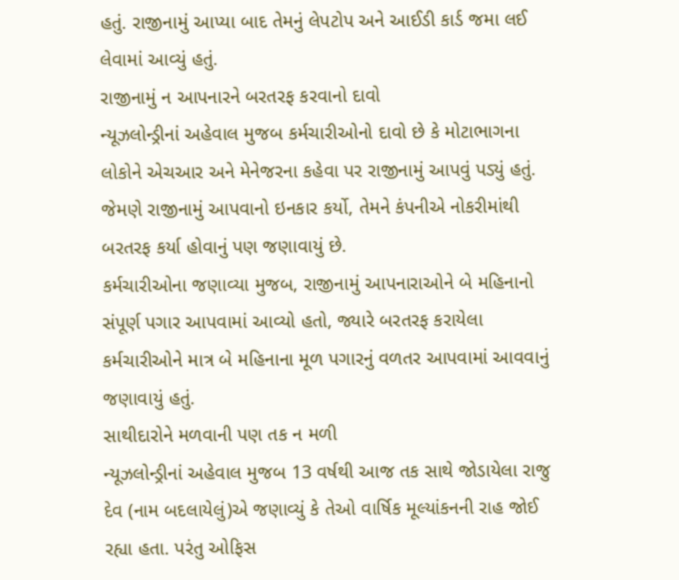હતું. રાજીનામું આપ્યા બાદ તેમનું લેપટોપ અને આઈડી કાર્ડ જમા લઈ લેવામાં આવ્યું હતું.
રાજીનામું ન આપનારને બરતરફ કરવાનો દાવો
ન્યૂઝલોન્ડ્રીનાં અહેવાલ મુજબ કર્મચારીઓનો દાવો છે કે મોટાભાગના લોકોને એચઆર અને મેનેજરના કહેવા પર રાજીનામું આપવું પડ્યું હતું. જેમણે રાજીનામું આપવાનો ઇનકાર કર્યો, તેમને કંપનીએ નોકરીમાંથી બરતરફ કર્યા હોવાનું પણ જણાવાયું છે.
કર્મચારીઓના જણાવ્યા મુજબ, રાજીનામું આપનારાઓને બે મહિનાનો સંપૂર્ણ પગાર આપવામાં આવ્યો હતો, જ્યારે બરતરફ કરાયેલા કર્મચારીઓને માત્ર બે મહિનાના મૂળ પગારનું વળતર આપવામાં આવવાનું જણાવાયું હતું.
સાથીદારોને મળવાની પણ તક ન મળી
ન્યૂઝલોન્ડ્રીનાં અહેવાલ મુજબ 13 વર્ષથી આજ તક સાથે જોડાયેલા રાજુ દેવ (નામ બદલાયેલું)એ જણાવ્યું કે તેઓ વાર્ષિક મૂલ્યાંકનની રાહ જોઈ રહ્યા હતા. પરંતુ ઓફિસ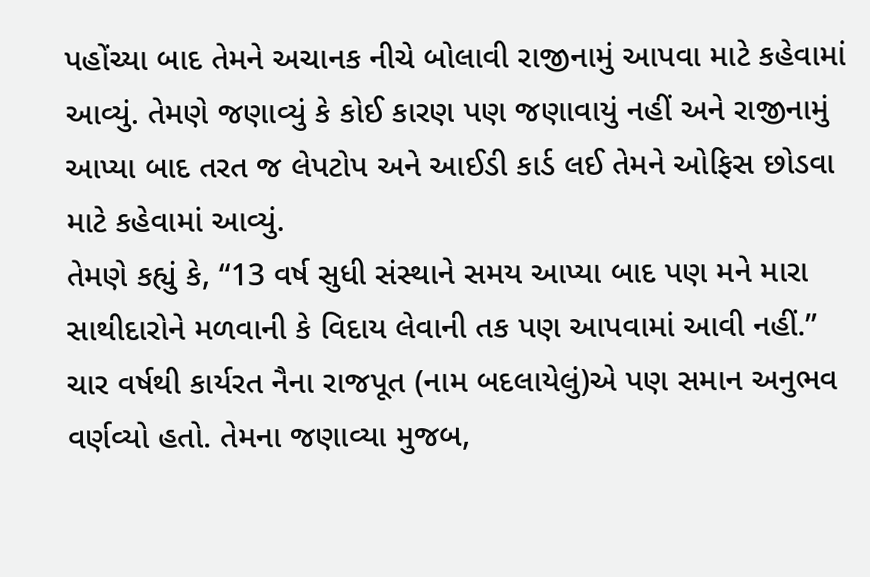પહોંચ્યા બાદ તેમને અચાનક નીચે બોલાવી રાજીનામું આપવા માટે કહેવામાં આવ્યું. તેમણે જણાવ્યું કે કોઈ કારણ પણ જણાવાયું નહીં અને રાજીનામું આપ્યા બાદ તરત જ લેપટોપ અને આઈડી કાર્ડ લઈ તેમને ઓફિસ છોડવા માટે કહેવામાં આવ્યું.
તેમણે કહ્યું કે, “13 વર્ષ સુધી સંસ્થાને સમય આપ્યા બાદ પણ મને મારા સાથીદારોને મળવાની કે વિદાય લેવાની તક પણ આપવામાં આવી નહીં.”
ચાર વર્ષથી કાર્યરત નૈના રાજપૂત (નામ બદલાયેલું)એ પણ સમાન અનુભવ વર્ણવ્યો હતો. તેમના જણાવ્યા મુજબ,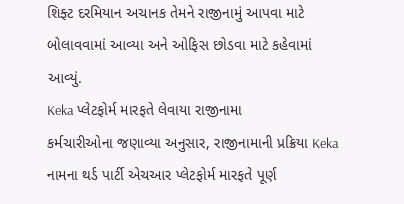શિફ્ટ દરમિયાન અચાનક તેમને રાજીનામું આપવા માટે બોલાવવામાં આવ્યા અને ઓફિસ છોડવા માટે કહેવામાં આવ્યું.
Keka પ્લેટફોર્મ મારફતે લેવાયા રાજીનામા
કર્મચારીઓના જણાવ્યા અનુસાર, રાજીનામાની પ્રક્રિયા Keka નામના થર્ડ પાર્ટી એચઆર પ્લેટફોર્મ મારફતે પૂર્ણ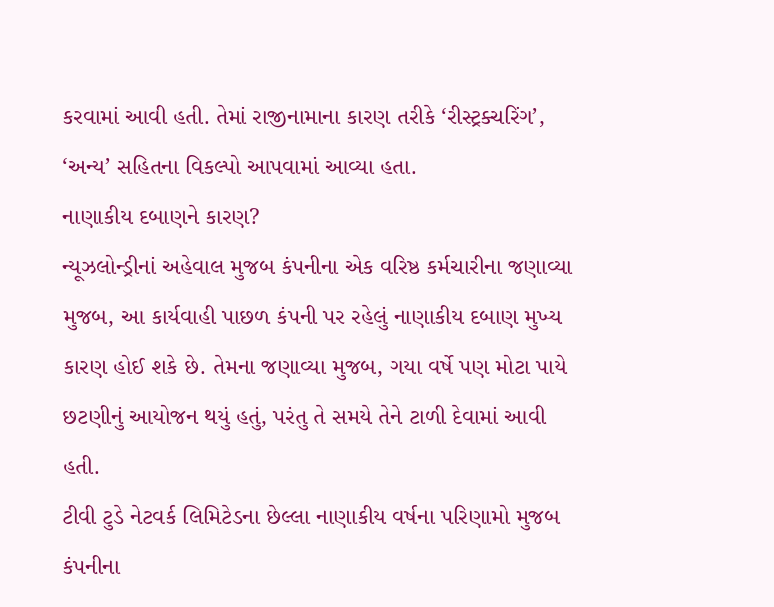કરવામાં આવી હતી. તેમાં રાજીનામાના કારણ તરીકે ‘રીસ્ટ્રક્ચરિંગ’, ‘અન્ય’ સહિતના વિકલ્પો આપવામાં આવ્યા હતા.
નાણાકીય દબાણને કારણ?
ન્યૂઝલોન્ડ્રીનાં અહેવાલ મુજબ કંપનીના એક વરિષ્ઠ કર્મચારીના જણાવ્યા મુજબ, આ કાર્યવાહી પાછળ કંપની પર રહેલું નાણાકીય દબાણ મુખ્ય કારણ હોઈ શકે છે. તેમના જણાવ્યા મુજબ, ગયા વર્ષે પણ મોટા પાયે છટણીનું આયોજન થયું હતું, પરંતુ તે સમયે તેને ટાળી દેવામાં આવી હતી.
ટીવી ટુડે નેટવર્ક લિમિટેડના છેલ્લા નાણાકીય વર્ષના પરિણામો મુજબ કંપનીના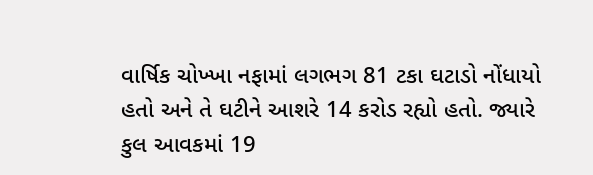વાર્ષિક ચોખ્ખા નફામાં લગભગ 81 ટકા ઘટાડો નોંધાયો હતો અને તે ઘટીને આશરે 14 કરોડ રહ્યો હતો. જ્યારે કુલ આવકમાં 19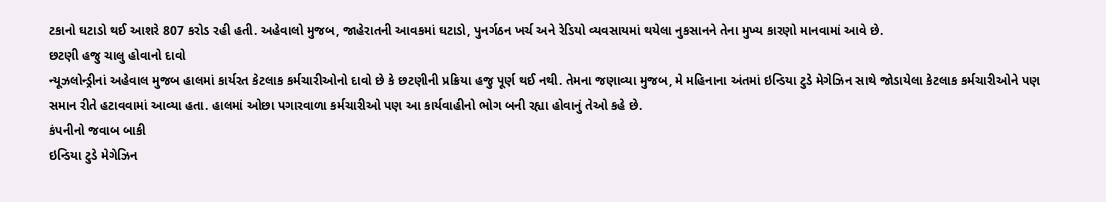ટકાનો ઘટાડો થઈ આશરે 807 કરોડ રહી હતી. અહેવાલો મુજબ, જાહેરાતની આવકમાં ઘટાડો, પુનર્ગઠન ખર્ચ અને રેડિયો વ્યવસાયમાં થયેલા નુકસાનને તેના મુખ્ય કારણો માનવામાં આવે છે.
છટણી હજુ ચાલુ હોવાનો દાવો
ન્યૂઝલોન્ડ્રીનાં અહેવાલ મુજબ હાલમાં કાર્યરત કેટલાક કર્મચારીઓનો દાવો છે કે છટણીની પ્રક્રિયા હજુ પૂર્ણ થઈ નથી. તેમના જણાવ્યા મુજબ, મે મહિનાના અંતમાં ઇન્ડિયા ટુડે મેગેઝિન સાથે જોડાયેલા કેટલાક કર્મચારીઓને પણ સમાન રીતે હટાવવામાં આવ્યા હતા. હાલમાં ઓછા પગારવાળા કર્મચારીઓ પણ આ કાર્યવાહીનો ભોગ બની રહ્યા હોવાનું તેઓ કહે છે.
કંપનીનો જવાબ બાકી
ઇન્ડિયા ટુડે મેગેઝિન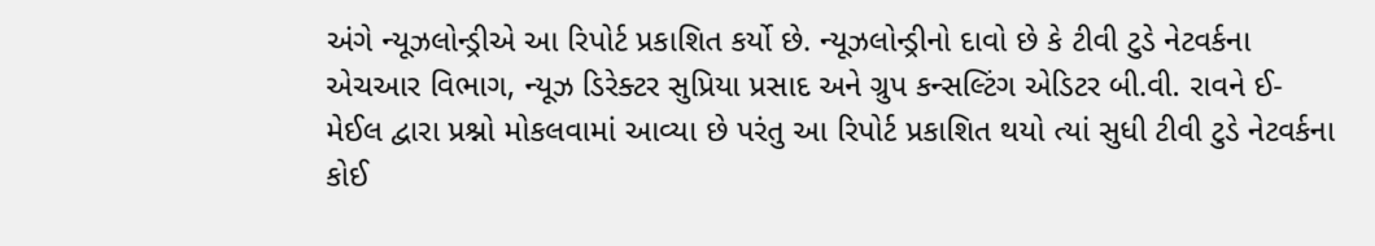અંગે ન્યૂઝલોન્ડ્રીએ આ રિપોર્ટ પ્રકાશિત કર્યો છે. ન્યૂઝલોન્ડ્રીનો દાવો છે કે ટીવી ટુડે નેટવર્કના એચઆર વિભાગ, ન્યૂઝ ડિરેક્ટર સુપ્રિયા પ્રસાદ અને ગ્રુપ કન્સલ્ટિંગ એડિટર બી.વી. રાવને ઈ-મેઈલ દ્વારા પ્રશ્નો મોકલવામાં આવ્યા છે પરંતુ આ રિપોર્ટ પ્રકાશિત થયો ત્યાં સુધી ટીવી ટુડે નેટવર્કના કોઈ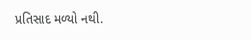પ્રતિસાદ મળ્યો નથી.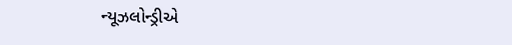ન્યૂઝલોન્ડ્રીએ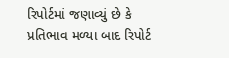રિપોર્ટમાં જણાવ્યું છે કે પ્રતિભાવ મળ્યા બાદ રિપોર્ટ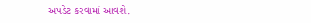અપડેટ કરવામાં આવશે.